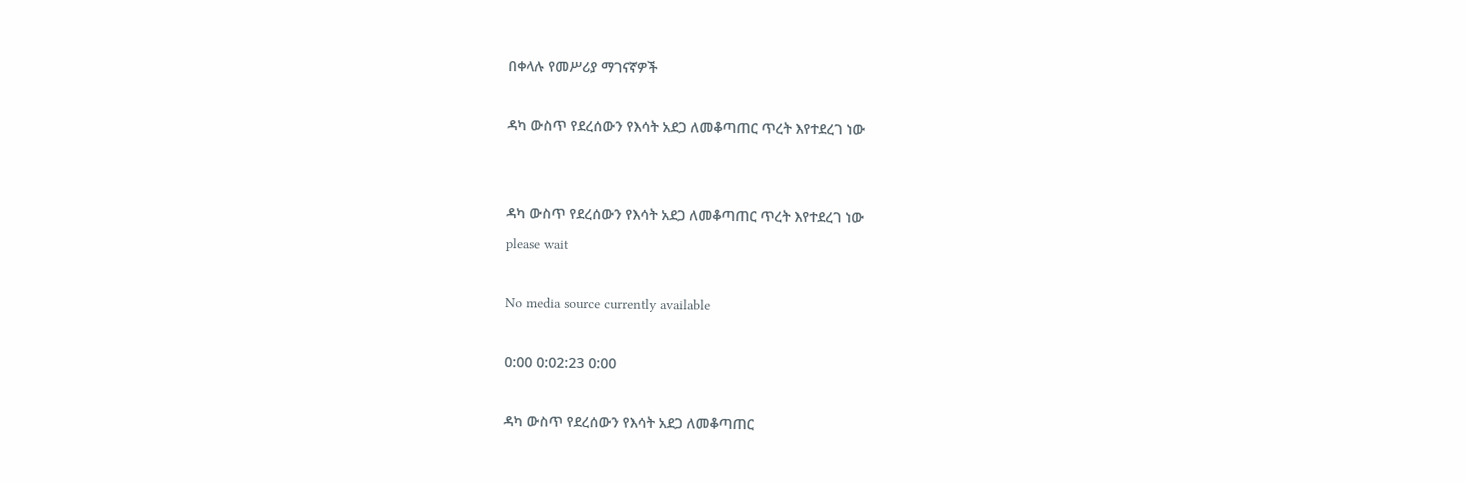በቀላሉ የመሥሪያ ማገናኛዎች

ዳካ ውስጥ የደረሰውን የእሳት አደጋ ለመቆጣጠር ጥረት እየተደረገ ነው


ዳካ ውስጥ የደረሰውን የእሳት አደጋ ለመቆጣጠር ጥረት እየተደረገ ነው
please wait

No media source currently available

0:00 0:02:23 0:00

ዳካ ውስጥ የደረሰውን የእሳት አደጋ ለመቆጣጠር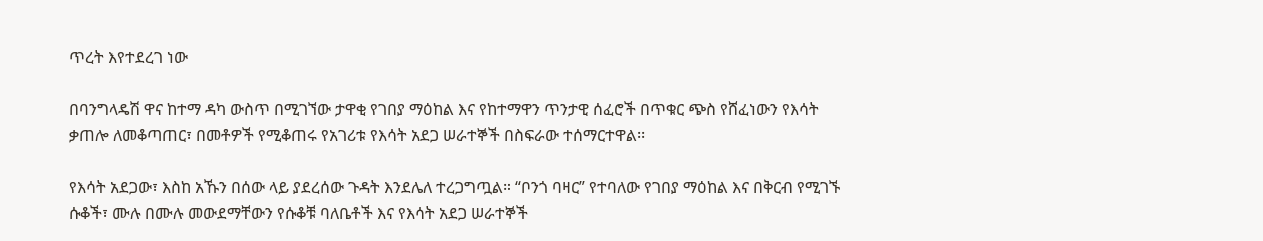ጥረት እየተደረገ ነው

በባንግላዴሽ ዋና ከተማ ዳካ ውስጥ በሚገኘው ታዋቂ የገበያ ማዕከል እና የከተማዋን ጥንታዊ ሰፈሮች በጥቁር ጭስ የሸፈነውን የእሳት ቃጠሎ ለመቆጣጠር፣ በመቶዎች የሚቆጠሩ የአገሪቱ የእሳት አደጋ ሠራተኞች በስፍራው ተሰማርተዋል፡፡

የእሳት አደጋው፣ እስከ አኹን በሰው ላይ ያደረሰው ጉዳት እንደሌለ ተረጋግጧል። “ቦንጎ ባዛር” የተባለው የገበያ ማዕከል እና በቅርብ የሚገኙ ሱቆች፣ ሙሉ በሙሉ መውደማቸውን የሱቆቹ ባለቤቶች እና የእሳት አደጋ ሠራተኞች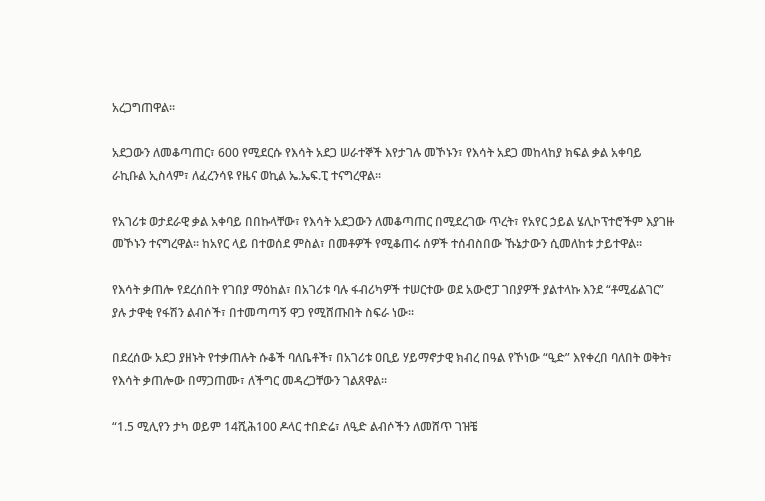አረጋግጠዋል።

አደጋውን ለመቆጣጠር፣ 600 የሚደርሱ የእሳት አደጋ ሠራተኞች እየታገሉ መኾኑን፣ የእሳት አደጋ መከላከያ ክፍል ቃል አቀባይ ራኪቡል ኢስላም፣ ለፈረንሳዩ የዜና ወኪል ኤ.ኤፍ.ፒ ተናግረዋል፡፡

የአገሪቱ ወታደራዊ ቃል አቀባይ በበኩላቸው፣ የእሳት አደጋውን ለመቆጣጠር በሚደረገው ጥረት፣ የአየር ኃይል ሄሊኮፕተሮችም እያገዙ መኾኑን ተናግረዋል፡፡ ከአየር ላይ በተወሰደ ምስል፣ በመቶዎች የሚቆጠሩ ሰዎች ተሰብስበው ኹኔታውን ሲመለከቱ ታይተዋል፡፡

የእሳት ቃጠሎ የደረሰበት የገበያ ማዕከል፣ በአገሪቱ ባሉ ፋብሪካዎች ተሠርተው ወደ አውሮፓ ገበያዎች ያልተላኩ እንደ “ቶሚፊልገር” ያሉ ታዋቂ የፋሽን ልብሶች፣ በተመጣጣኝ ዋጋ የሚሸጡበት ስፍራ ነው፡፡

በደረሰው አደጋ ያዘኑት የተቃጠሉት ሱቆች ባለቤቶች፣ በአገሪቱ ዐቢይ ሃይማኖታዊ ክብረ በዓል የኾነው “ዒድ” እየቀረበ ባለበት ወቅት፣ የእሳት ቃጠሎው በማጋጠሙ፣ ለችግር መዳረጋቸውን ገልጸዋል፡፡

“1.5 ሚሊየን ታካ ወይም 14ሺሕ100 ዶላር ተበድሬ፣ ለዒድ ልብሶችን ለመሸጥ ገዝቼ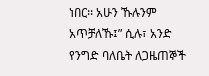ነበር፡፡ አሁን ኹሉንም አጥቻለኹ፤” ሲሉ፣ አንድ የንግድ ባለቤት ለጋዜጠኞች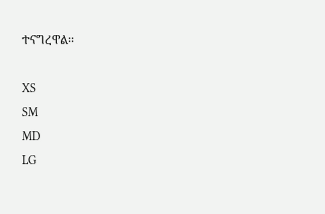ተናግረዋል፡፡

XS
SM
MD
LG